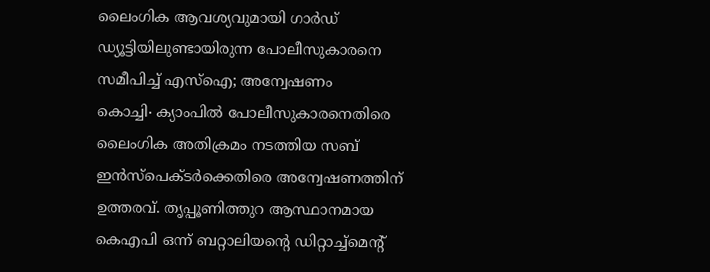ലൈംഗിക ആവശ്യവുമായി ഗാർഡ് ഡ്യൂട്ടിയിലുണ്ടായിരുന്ന പോലീസുകാരനെ സമീപിച്ച് എസ്ഐ; അന്വേഷണം
കൊച്ചി∙ ക്യാംപിൽ പോലീസുകാരനെതിരെ ലൈംഗിക അതിക്രമം നടത്തിയ സബ് ഇൻസ്പെക്ടർക്കെതിരെ അന്വേഷണത്തിന് ഉത്തരവ്. തൃപ്പൂണിത്തുറ ആസ്ഥാനമായ കെഎപി ഒന്ന് ബറ്റാലിയന്റെ ഡിറ്റാച്ച്മെന്റ്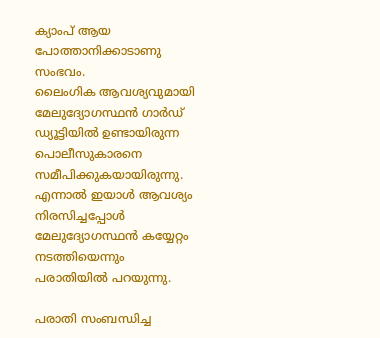ക്യാംപ് ആയ പോത്താനിക്കാടാണു സംഭവം.
ലൈംഗിക ആവശ്യവുമായി മേലുദ്യോഗസ്ഥൻ ഗാർഡ് ഡ്യൂട്ടിയിൽ ഉണ്ടായിരുന്ന പൊലീസുകാരനെ സമീപിക്കുകയായിരുന്നു. എന്നാൽ ഇയാൾ ആവശ്യം നിരസിച്ചപ്പോൾ മേലുദ്യോഗസ്ഥൻ കയ്യേറ്റം നടത്തിയെന്നും പരാതിയിൽ പറയുന്നു.

പരാതി സംബന്ധിച്ച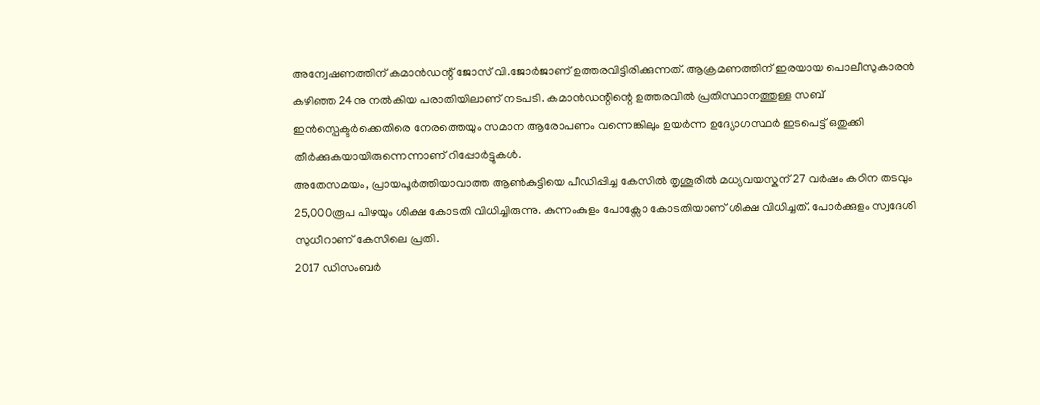അന്വേഷണത്തിന് കമാൻഡന്റ് ജോസ് വി.ജോർജാണ് ഉത്തരവിട്ടിരിക്കുന്നത്. ആക്രമണത്തിന് ഇരയായ പൊലീസുകാരൻ കഴിഞ്ഞ 24നു നൽകിയ പരാതിയിലാണ് നടപടി. കമാൻഡന്റിന്റെ ഉത്തരവിൽ പ്രതിസ്ഥാനത്തുള്ള സബ് ഇൻസ്പെക്ടർക്കെതിരെ നേരത്തെയും സമാന ആരോപണം വന്നെങ്കിലും ഉയർന്ന ഉദ്യോഗസ്ഥർ ഇടപെട്ട് ഒതുക്കി തീർക്കുകയായിരുന്നെന്നാണ് റിപ്പോർട്ടുകൾ.
അതേസമയം, പ്രായപൂർത്തിയാവാത്ത ആൺകുട്ടിയെ പീഡിപ്പിച്ച കേസിൽ തൃശൂരിൽ മധ്യവയസ്കന് 27 വർഷം കഠിന തടവും 25,000രൂപ പിഴയും ശിക്ഷ കോടതി വിധിച്ചിരുന്നു. കുന്നംകുളം പോക്സോ കോടതിയാണ് ശിക്ഷ വിധിച്ചത്. പോർക്കുളം സ്വദേശി സുധീറാണ് കേസിലെ പ്രതി.
2017 ഡിസംബർ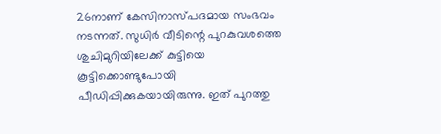26നാണ് കേസിനാസ്പദമായ സംഭവം നടന്നത്. സുധിർ വീടിന്റെ പുറകുവശത്തെ ശുചിമുറിയിലേക്ക് കുട്ടിയെ കൂട്ടിക്കൊണ്ടുപോയി പീഡിപ്പിക്കുകയായിരുന്നു. ഇത് പുറത്തു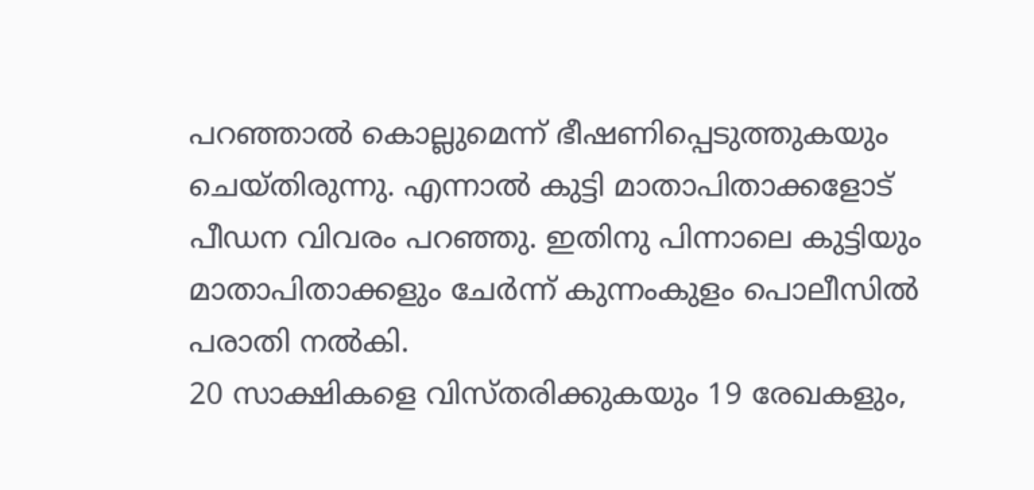പറഞ്ഞാൽ കൊല്ലുമെന്ന് ഭീഷണിപ്പെടുത്തുകയും ചെയ്തിരുന്നു. എന്നാൽ കുട്ടി മാതാപിതാക്കളോട് പീഡന വിവരം പറഞ്ഞു. ഇതിനു പിന്നാലെ കുട്ടിയും മാതാപിതാക്കളും ചേർന്ന് കുന്നംകുളം പൊലീസിൽ പരാതി നൽകി.
20 സാക്ഷികളെ വിസ്തരിക്കുകയും 19 രേഖകളും,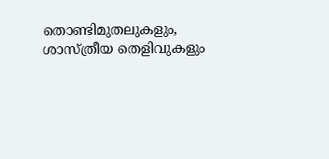തൊണ്ടിമുതലുകളും, ശാസ്ത്രീയ തെളിവുകളും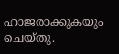ഹാജരാക്കുകയും ചെയ്തു.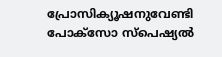പ്രോസിക്യൂഷനുവേണ്ടി പോക്സോ സ്പെഷ്യൽ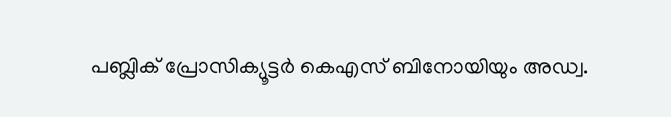പബ്ലിക് പ്രോസിക്യൂട്ടർ കെഎസ് ബിനോയിയും അഡ്വ.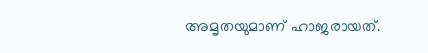അമൃതയുമാണ് ഹാജരായത്.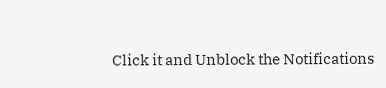Click it and Unblock the Notifications